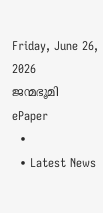Friday, June 26, 2026
ജന്മഭൂമി
ePaper
  •
  • Latest News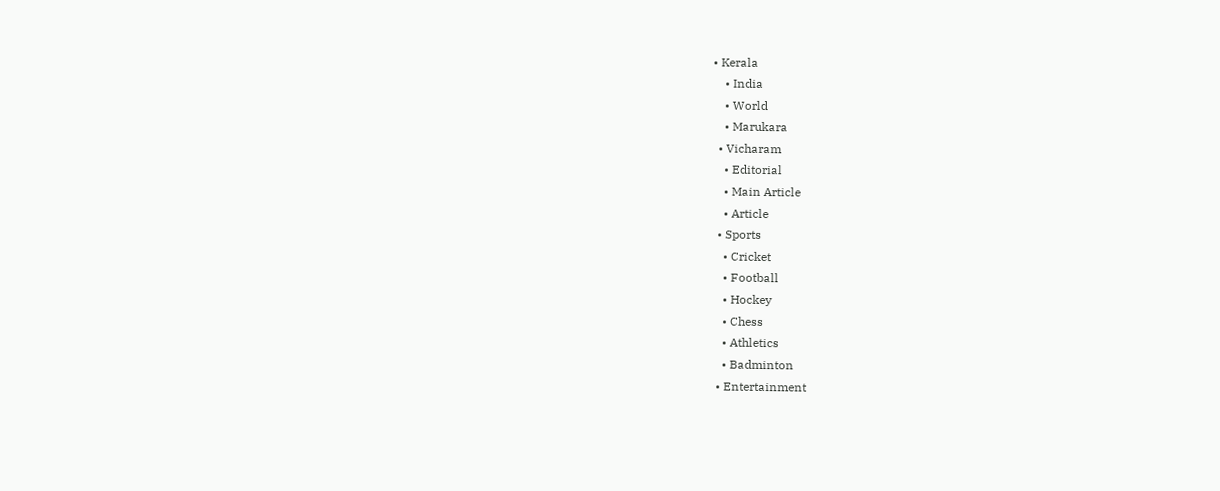• Kerala
    • India
    • World
    • Marukara
  • Vicharam
    • Editorial
    • Main Article
    • Article
  • Sports
    • Cricket
    • Football
    • Hockey
    • Chess
    • Athletics
    • Badminton
  • Entertainment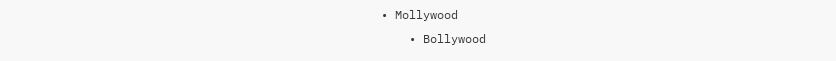• Mollywood
    • Bollywood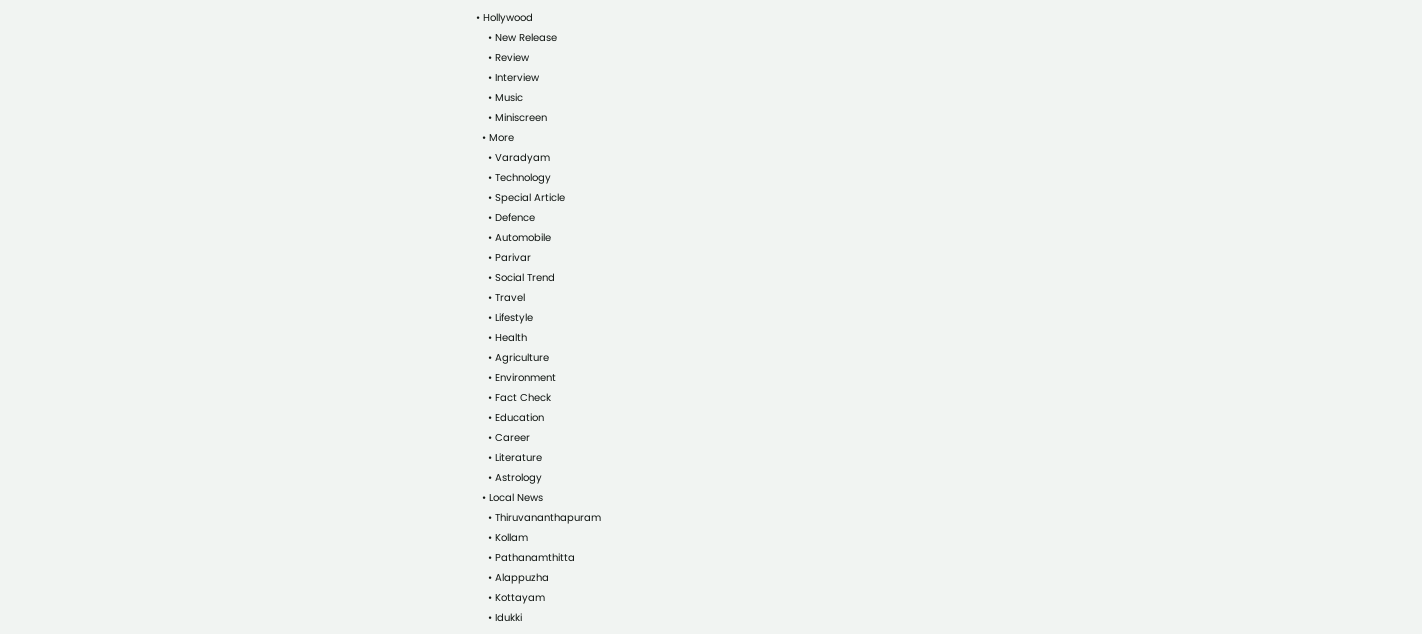• Hollywood
    • New Release
    • Review
    • Interview
    • Music
    • Miniscreen
  • More
    • Varadyam
    • Technology
    • Special Article
    • Defence
    • Automobile
    • Parivar
    • Social Trend
    • Travel
    • Lifestyle
    • Health
    • Agriculture
    • Environment
    • Fact Check
    • Education
    • Career
    • Literature
    • Astrology
  • Local News
    • Thiruvananthapuram
    • Kollam
    • Pathanamthitta
    • Alappuzha
    • Kottayam
    • Idukki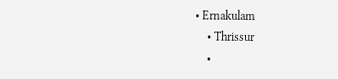• Ernakulam
    • Thrissur
    •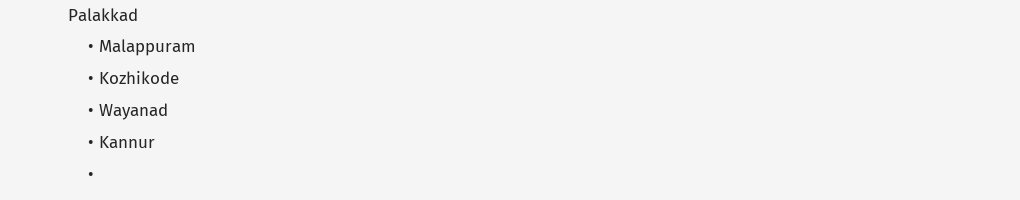Palakkad
    • Malappuram
    • Kozhikode
    • Wayanad
    • Kannur
    •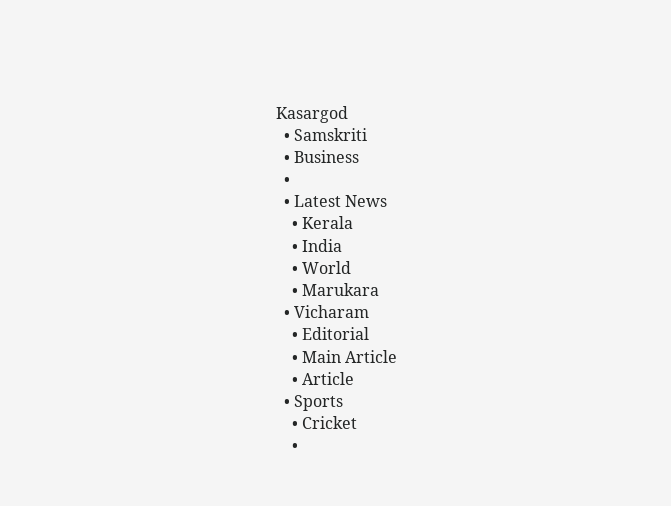Kasargod
  • Samskriti
  • Business
  •
  • Latest News
    • Kerala
    • India
    • World
    • Marukara
  • Vicharam
    • Editorial
    • Main Article
    • Article
  • Sports
    • Cricket
    •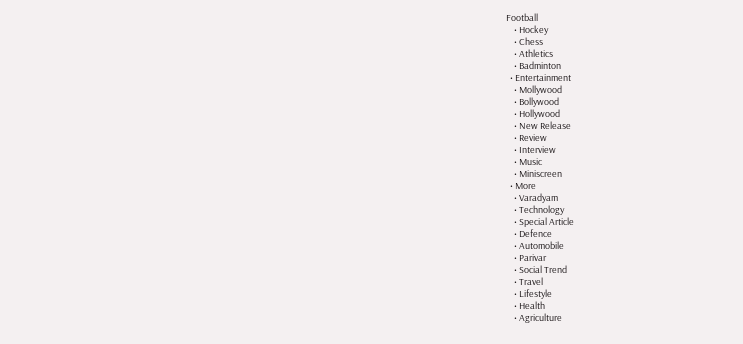Football
    • Hockey
    • Chess
    • Athletics
    • Badminton
  • Entertainment
    • Mollywood
    • Bollywood
    • Hollywood
    • New Release
    • Review
    • Interview
    • Music
    • Miniscreen
  • More
    • Varadyam
    • Technology
    • Special Article
    • Defence
    • Automobile
    • Parivar
    • Social Trend
    • Travel
    • Lifestyle
    • Health
    • Agriculture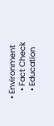• Environment
    • Fact Check
    • Education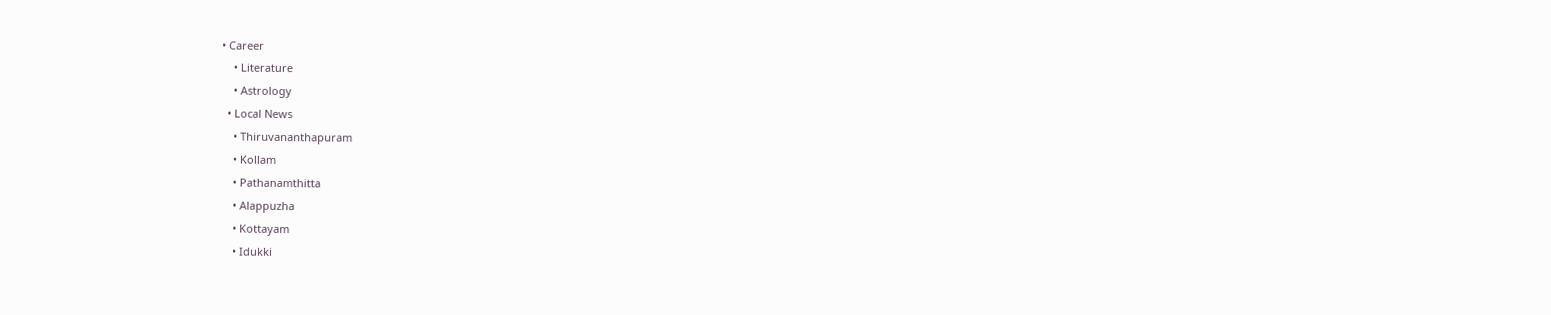• Career
    • Literature
    • Astrology
  • Local News
    • Thiruvananthapuram
    • Kollam
    • Pathanamthitta
    • Alappuzha
    • Kottayam
    • Idukki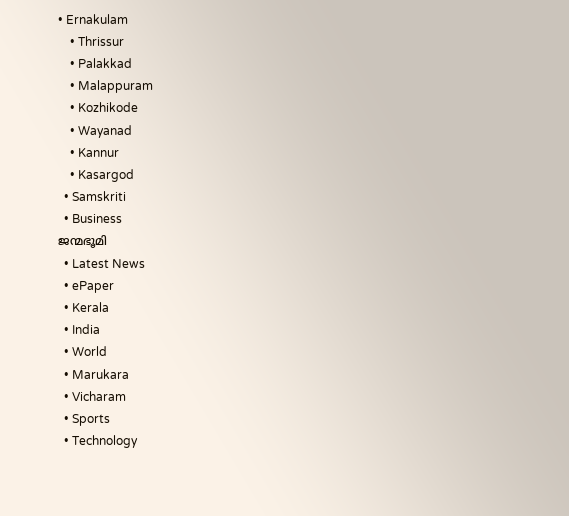• Ernakulam
    • Thrissur
    • Palakkad
    • Malappuram
    • Kozhikode
    • Wayanad
    • Kannur
    • Kasargod
  • Samskriti
  • Business
ജന്മഭൂമി
  • Latest News
  • ePaper
  • Kerala
  • India
  • World
  • Marukara
  • Vicharam
  • Sports
  • Technology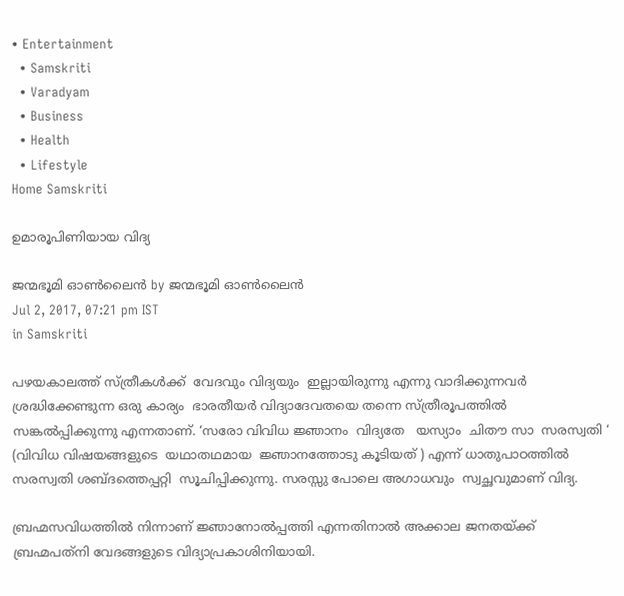• Entertainment
  • Samskriti
  • Varadyam
  • Business
  • Health
  • Lifestyle
Home Samskriti

ഉമാരൂപിണിയായ വിദ്യ

ജന്മഭൂമി ഓണ്‍ലൈന്‍ by ജന്മഭൂമി ഓണ്‍ലൈന്‍
Jul 2, 2017, 07:21 pm IST
in Samskriti

പഴയകാലത്ത് സ്ത്രീകള്‍ക്ക്  വേദവും വിദ്യയും  ഇല്ലായിരുന്നു എന്നു വാദിക്കുന്നവര്‍  ശ്രദ്ധിക്കേണ്ടുന്ന ഒരു കാര്യം  ഭാരതീയര്‍ വിദ്യാദേവതയെ തന്നെ സ്ത്രീരൂപത്തില്‍ സങ്കല്‍പ്പിക്കുന്നു എന്നതാണ്. ‘സരോ വിവിധ ജ്ഞാനം  വിദ്യതേ   യസ്യാം  ചിതൗ സാ  സരസ്വതി ‘ (വിവിധ വിഷയങ്ങളുടെ  യഥാതഥമായ  ജ്ഞാനത്തോടു കൂടിയത് ) എന്ന് ധാതുപാഠത്തില്‍  സരസ്വതി ശബ്ദത്തെപ്പറ്റി  സൂചിപ്പിക്കുന്നു. സരസ്സു പോലെ അഗാധവും  സ്വച്ഛവുമാണ് വിദ്യ.

ബ്രഹ്മസവിധത്തില്‍ നിന്നാണ് ജ്ഞാനോല്‍പ്പത്തി എന്നതിനാല്‍ അക്കാല ജനതയ്‌ക്ക് ബ്രഹ്മപത്‌നി വേദങ്ങളുടെ വിദ്യാപ്രകാശിനിയായി.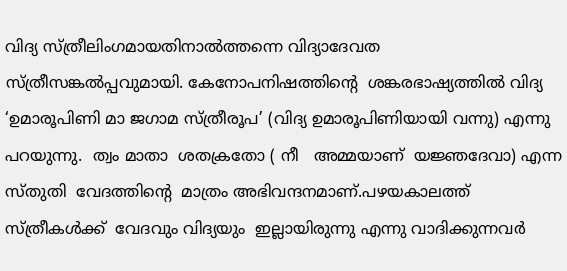വിദ്യ സ്ത്രീലിംഗമായതിനാല്‍ത്തന്നെ വിദ്യാദേവത  സ്ത്രീസങ്കല്‍പ്പവുമായി. കേനോപനിഷത്തിന്റെ  ശങ്കരഭാഷ്യത്തില്‍ വിദ്യ  ‘ഉമാരൂപിണി മാ ജഗാമ സ്ത്രീരൂപ’ (വിദ്യ ഉമാരൂപിണിയായി വന്നു) എന്നു പറയുന്നു.  ത്വം മാതാ  ശതക്രതോ ( നീ   അമ്മയാണ്  യജ്ഞദേവാ) എന്ന സ്തുതി  വേദത്തിന്റെ  മാത്രം അഭിവന്ദനമാണ്.പഴയകാലത്ത് സ്ത്രീകള്‍ക്ക്  വേദവും വിദ്യയും  ഇല്ലായിരുന്നു എന്നു വാദിക്കുന്നവര്‍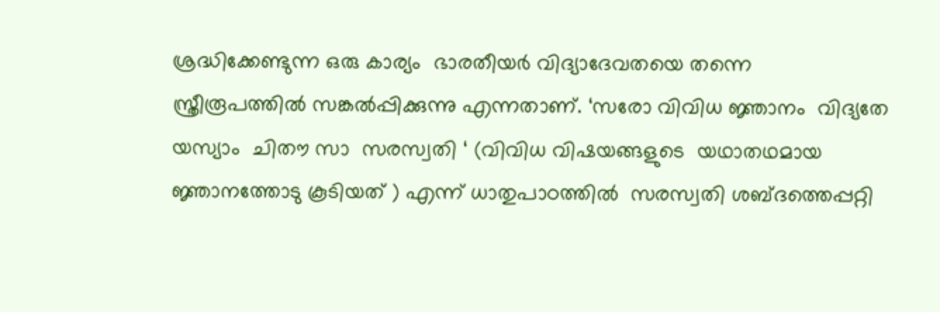ശ്രദ്ധിക്കേണ്ടുന്ന ഒരു കാര്യം  ഭാരതീയര്‍ വിദ്യാദേവതയെ തന്നെ സ്ത്രീരൂപത്തില്‍ സങ്കല്‍പ്പിക്കുന്നു എന്നതാണ്. ‘സരോ വിവിധ ജ്ഞാനം  വിദ്യതേ   യസ്യാം  ചിതൗ സാ  സരസ്വതി ‘ (വിവിധ വിഷയങ്ങളുടെ  യഥാതഥമായ  ജ്ഞാനത്തോടു കൂടിയത് ) എന്ന് ധാതുപാഠത്തില്‍  സരസ്വതി ശബ്ദത്തെപ്പറ്റി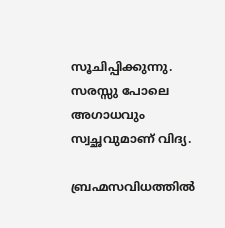സൂചിപ്പിക്കുന്നു. സരസ്സു പോലെ അഗാധവും  സ്വച്ഛവുമാണ് വിദ്യ.

ബ്രഹ്മസവിധത്തില്‍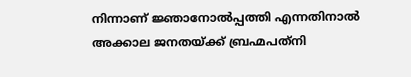നിന്നാണ് ജ്ഞാനോല്‍പ്പത്തി എന്നതിനാല്‍ അക്കാല ജനതയ്‌ക്ക് ബ്രഹ്മപത്‌നി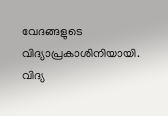വേദങ്ങളുടെ വിദ്യാപ്രകാശിനിയായി. വിദ്യ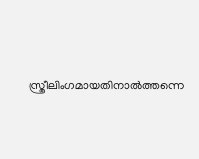സ്ത്രീലിംഗമായതിനാല്‍ത്തന്നെ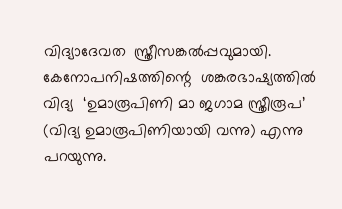വിദ്യാദേവത  സ്ത്രീസങ്കല്‍പ്പവുമായി. കേനോപനിഷത്തിന്റെ  ശങ്കരഭാഷ്യത്തില്‍ വിദ്യ  ‘ഉമാരൂപിണി മാ ജഗാമ സ്ത്രീരൂപ’ (വിദ്യ ഉമാരൂപിണിയായി വന്നു) എന്നു പറയുന്നു.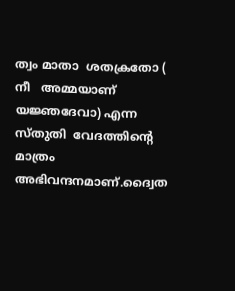ത്വം മാതാ  ശതക്രതോ ( നീ   അമ്മയാണ്  യജ്ഞദേവാ) എന്ന സ്തുതി  വേദത്തിന്റെ  മാത്രം അഭിവന്ദനമാണ്.ദ്വൈത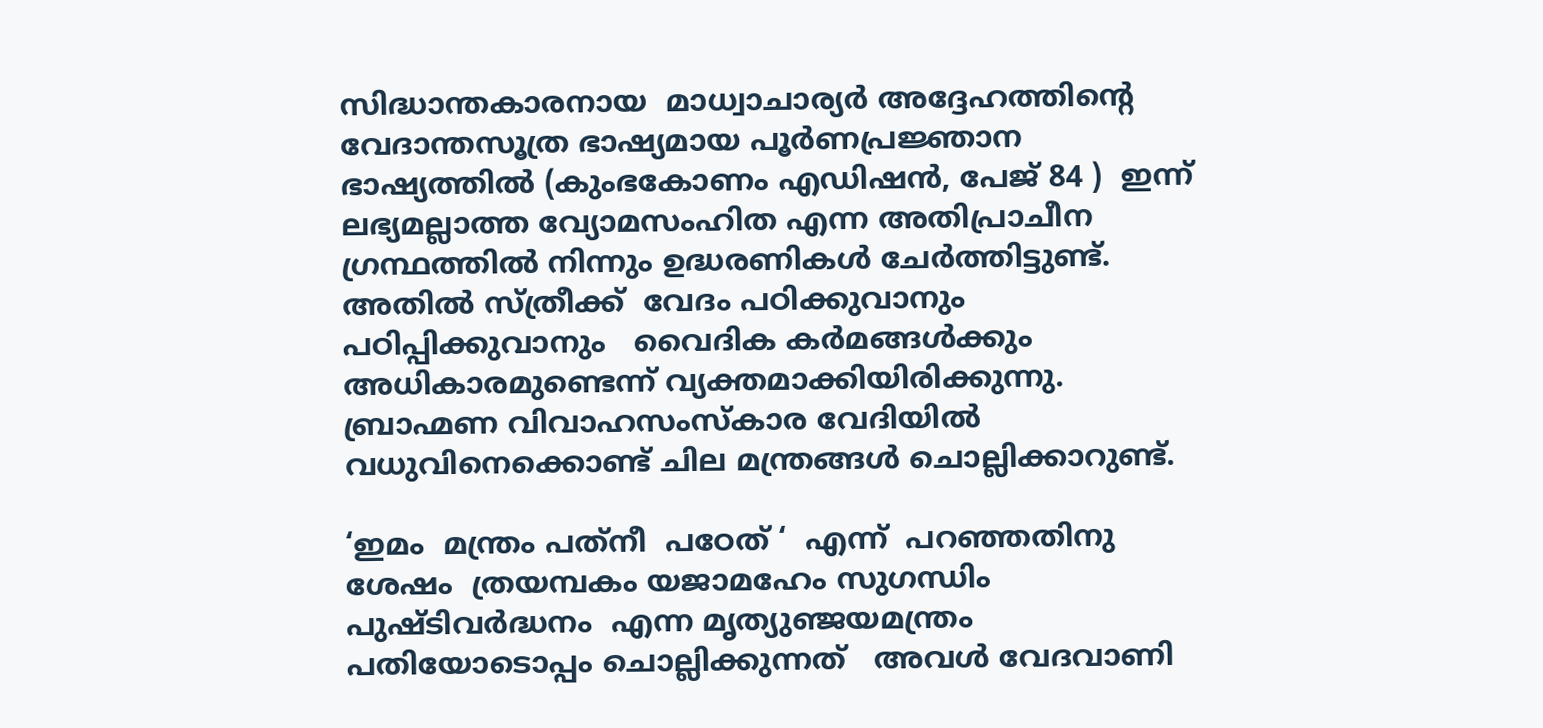സിദ്ധാന്തകാരനായ  മാധ്വാചാര്യര്‍ അദ്ദേഹത്തിന്റെ  വേദാന്തസൂത്ര ഭാഷ്യമായ പൂര്‍ണപ്രജ്ഞാന ഭാഷ്യത്തില്‍ (കുംഭകോണം എഡിഷന്‍, പേജ് 84 )  ഇന്ന്  ലഭ്യമല്ലാത്ത വ്യോമസംഹിത എന്ന അതിപ്രാചീന ഗ്രന്ഥത്തില്‍ നിന്നും ഉദ്ധരണികള്‍ ചേര്‍ത്തിട്ടുണ്ട്.   അതില്‍ സ്ത്രീക്ക്  വേദം പഠിക്കുവാനും പഠിപ്പിക്കുവാനും   വൈദിക കര്‍മങ്ങള്‍ക്കും അധികാരമുണ്ടെന്ന് വ്യക്തമാക്കിയിരിക്കുന്നു.  ബ്രാഹ്മണ വിവാഹസംസ്‌കാര വേദിയില്‍ വധുവിനെക്കൊണ്ട് ചില മന്ത്രങ്ങള്‍ ചൊല്ലിക്കാറുണ്ട്.

‘ഇമം  മന്ത്രം പത്‌നീ  പഠേത് ‘  എന്ന്  പറഞ്ഞതിനു ശേഷം  ത്രയമ്പകം യജാമഹേം സുഗന്ധിം  പുഷ്ടിവര്‍ദ്ധനം  എന്ന മൃത്യുഞ്ജയമന്ത്രം പതിയോടൊപ്പം ചൊല്ലിക്കുന്നത്   അവള്‍ വേദവാണി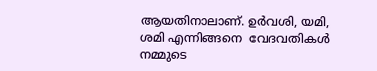ആയതിനാലാണ്. ഉര്‍വശി, യമി,  ശമി എന്നിങ്ങനെ  വേദവതികള്‍  നമ്മുടെ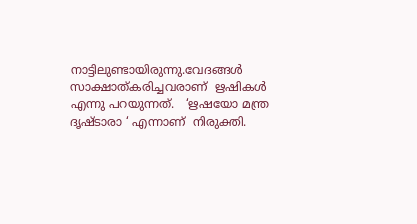നാട്ടിലുണ്ടായിരുന്നു.വേദങ്ങള്‍ സാക്ഷാത്കരിച്ചവരാണ്  ഋഷികള്‍ എന്നു പറയുന്നത്.   ‘ഋഷയോ മന്ത്ര  ദൃഷ്ടാരാ ‘ എന്നാണ്  നിരുക്തി.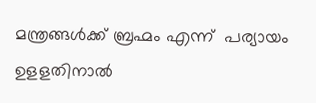മന്ത്രങ്ങള്‍ക്ക് ബ്രഹ്മം എന്ന്  പര്യായം  ഉളളതിനാല്‍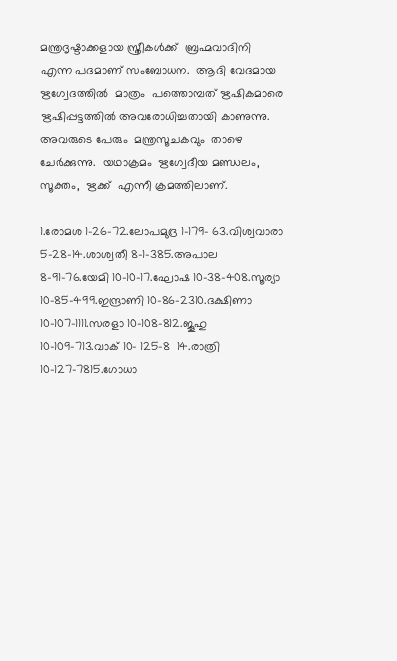മന്ത്രദൃഷ്ടാക്കളായ സ്ത്രീകള്‍ക്ക്  ബ്രഹ്മവാദിനി  എന്ന പദമാണ് സംബോധന.  ആദി വേദമായ  ഋഗ്വേദത്തില്‍  മാത്രം  പത്തൊമ്പത് ഋഷികമാരെ  ഋഷിപ്പട്ടത്തില്‍ അവരോധിച്ചതായി കാണുന്നു.  അവരുടെ പേരും  മന്ത്രസൂചകവും  താഴെ ചേര്‍ക്കുന്നു.  യഥാക്രമം  ഋഗ്വേദീയ മണ്ഡലം, സൂക്തം,  ഋക്ക്  എന്നീ ക്രമത്തിലാണ്.

1.രോമശ 1-26-72.ലോപമുദ്ര 1-179- 63.വിശ്വവാരാ 5-28-14.ശാശ്വതീ 8-1-385.അപാല 8-91-76.യേമി 10-10-17.ഘോഷ 10-38-408.സൂര്യാ 10-85-499.ഇന്ദ്രാണി 10-86-2310.ദക്ഷിണാ 10-107-1111.സരളാ 10-108-812.ജൂഹു 10-109-713.വാക് 10- 125-8  14.രാത്രി 10-127-7815.ഗോധാ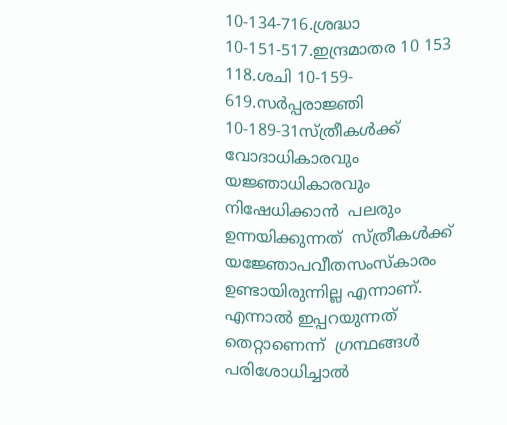10-134-716.ശ്രദ്ധാ 10-151-517.ഇന്ദ്രമാതര 10 153 118.ശചി 10-159- 619.സര്‍പ്പരാജ്ഞി 10-189-31സ്ത്രീകള്‍ക്ക്  വോദാധികാരവും  യജ്ഞാധികാരവും   നിഷേധിക്കാന്‍  പലരും ഉന്നയിക്കുന്നത്  സ്ത്രീകള്‍ക്ക് യജ്ഞോപവീതസംസ്‌കാരം  ഉണ്ടായിരുന്നില്ല എന്നാണ്. എന്നാല്‍ ഇപ്പറയുന്നത്  തെറ്റാണെന്ന്  ഗ്രന്ഥങ്ങള്‍ പരിശോധിച്ചാല്‍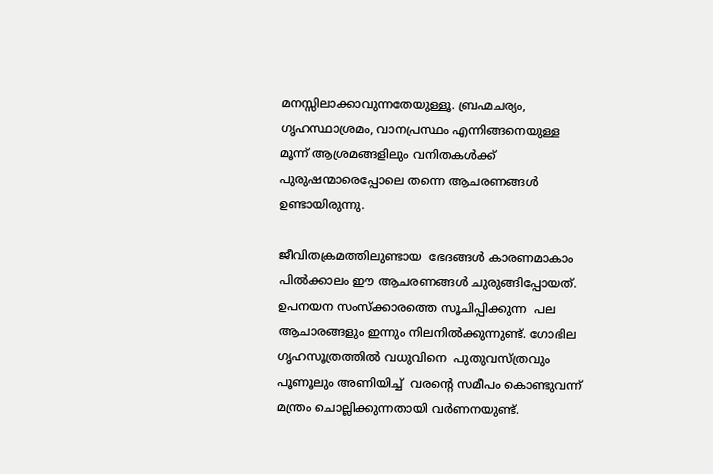മനസ്സിലാക്കാവുന്നതേയുള്ളൂ. ബ്രഹ്മചര്യം, ഗൃഹസ്ഥാശ്രമം, വാനപ്രസ്ഥം എന്നിങ്ങനെയുള്ള മൂന്ന് ആശ്രമങ്ങളിലും വനിതകള്‍ക്ക്  പുരുഷന്മാരെപ്പോലെ തന്നെ ആചരണങ്ങള്‍ ഉണ്ടായിരുന്നു.

ജീവിതക്രമത്തിലുണ്ടായ  ഭേദങ്ങള്‍ കാരണമാകാം പില്‍ക്കാലം ഈ ആചരണങ്ങള്‍ ചുരുങ്ങിപ്പോയത്. ഉപനയന സംസ്‌ക്കാരത്തെ സൂചിപ്പിക്കുന്ന  പല ആചാരങ്ങളും ഇന്നും നിലനില്‍ക്കുന്നുണ്ട്. ഗോഭില ഗൃഹസൂത്രത്തില്‍ വധുവിനെ  പുതുവസ്ത്രവും പൂണൂലും അണിയിച്ച്  വരന്റെ സമീപം കൊണ്ടുവന്ന് മന്ത്രം ചൊല്ലിക്കുന്നതായി വര്‍ണനയുണ്ട്.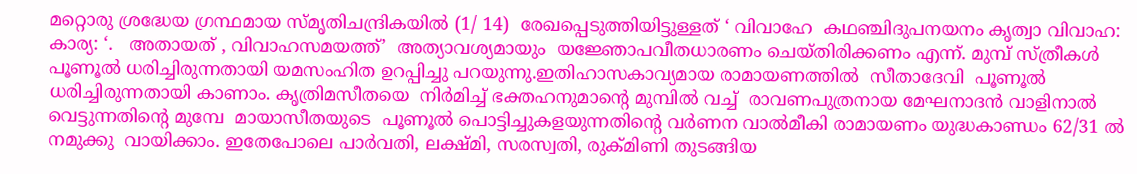മറ്റൊരു ശ്രദ്ധേയ ഗ്രന്ഥമായ സ്മൃതിചന്ദ്രികയില്‍ (1/ 14)  രേഖപ്പെടുത്തിയിട്ടുള്ളത് ‘ വിവാഹേ  കഥഞ്ചിദുപനയനം കൃത്വാ വിവാഹ:  കാര്യ: ‘.   അതായത് , വിവാഹസമയത്ത്’  അത്യാവശ്യമായും  യജ്ഞോപവീതധാരണം ചെയ്തിരിക്കണം എന്ന്. മുമ്പ് സ്ത്രീകള്‍  പൂണൂല്‍ ധരിച്ചിരുന്നതായി യമസംഹിത ഉറപ്പിച്ചു പറയുന്നു.ഇതിഹാസകാവ്യമായ രാമായണത്തില്‍  സീതാദേവി  പൂണൂല്‍ ധരിച്ചിരുന്നതായി കാണാം. കൃത്രിമസീതയെ  നിര്‍മിച്ച് ഭക്തഹനുമാന്റെ മുമ്പില്‍ വച്ച്  രാവണപുത്രനായ മേഘനാദന്‍ വാളിനാല്‍  വെട്ടുന്നതിന്റെ മുമ്പേ  മായാസീതയുടെ  പൂണൂല്‍ പൊട്ടിച്ചുകളയുന്നതിന്റെ വര്‍ണന വാല്‍മീകി രാമായണം യുദ്ധകാണ്ഡം 62/31 ല്‍  നമുക്കു  വായിക്കാം. ഇതേപോലെ പാര്‍വതി, ലക്ഷ്മി, സരസ്വതി, രുക്മിണി തുടങ്ങിയ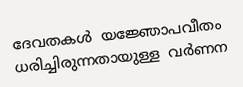ദേവതകള്‍  യജ്ഞോപവീതം ധരിച്ചിരുന്നതായുള്ള  വര്‍ണന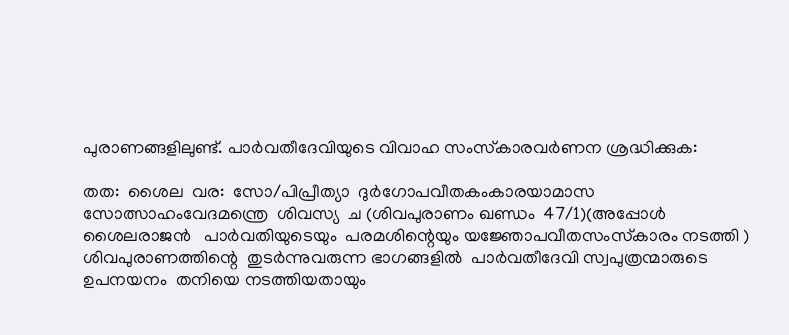പുരാണങ്ങളിലുണ്ട്. പാര്‍വതീദേവിയുടെ വിവാഹ സംസ്‌കാരവര്‍ണന ശ്രദ്ധിക്കുക:

തത:  ശൈല  വര:  സോ/പിപ്രീത്യാ  ദുര്‍ഗോപവീതകംകാരയാമാസ  സോത്സാഹംവേദമന്ത്രെ  ശിവസ്യ  ച (ശിവപുരാണം ഖണ്ഡം  47/1)(അപ്പോള്‍ ശൈലരാജന്‍   പാര്‍വതിയുടെയും  പരമശിന്റെയും യജ്ഞോപവീതസംസ്‌കാരം നടത്തി )  ശിവപുരാണത്തിന്റെ  തുടര്‍ന്നുവരുന്ന ഭാഗങ്ങളില്‍  പാര്‍വതീദേവി സ്വപുത്രന്മാരുടെ  ഉപനയനം  തനിയെ നടത്തിയതായും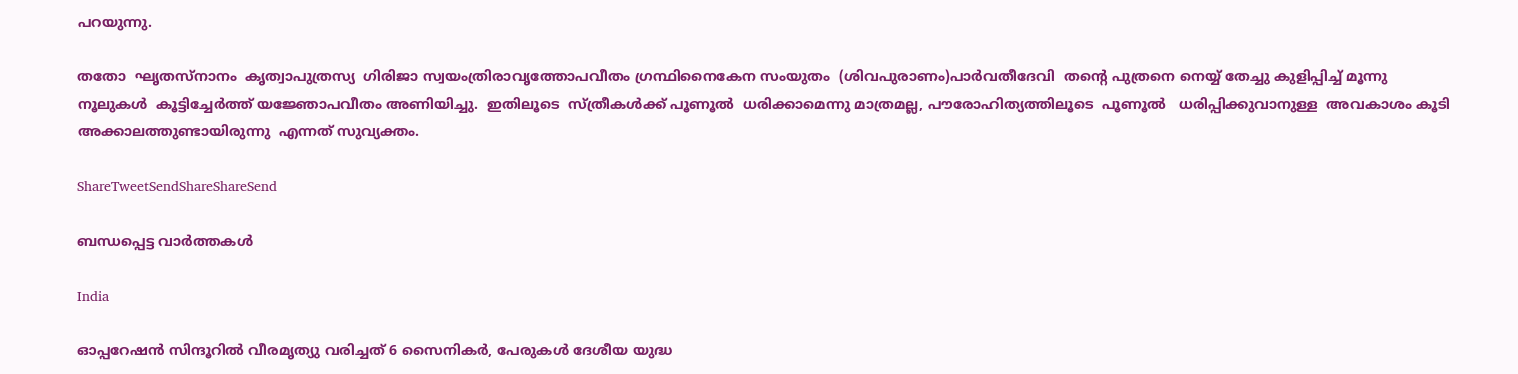പറയുന്നു.

തതോ  ഘൃതസ്‌നാനം  കൃത്വാപുത്രസ്യ  ഗിരിജാ സ്വയംത്രിരാവൃത്തോപവീതം ഗ്രന്ഥിനൈകേന സംയുതം  (ശിവപുരാണം)പാര്‍വതീദേവി  തന്റെ പുത്രനെ നെയ്യ് തേച്ചു കുളിപ്പിച്ച് മൂന്നു നൂലുകള്‍  കൂട്ടിച്ചേര്‍ത്ത് യജ്ഞോപവീതം അണിയിച്ചു.  ഇതിലൂടെ  സ്ത്രീകള്‍ക്ക് പൂണൂല്‍  ധരിക്കാമെന്നു മാത്രമല്ല, പൗരോഹിത്യത്തിലൂടെ  പൂണൂല്‍   ധരിപ്പിക്കുവാനുള്ള  അവകാശം കൂടി  അക്കാലത്തുണ്ടായിരുന്നു  എന്നത് സുവ്യക്തം.

ShareTweetSendShareShareSend

ബന്ധപ്പെട്ട വാര്‍ത്തകള്‍

India

ഓപ്പറേഷന്‍ സിന്ദൂറില്‍ വീരമൃത്യു വരിച്ചത് 6 സൈനികര്‍, പേരുകള്‍ ദേശീയ യുദ്ധ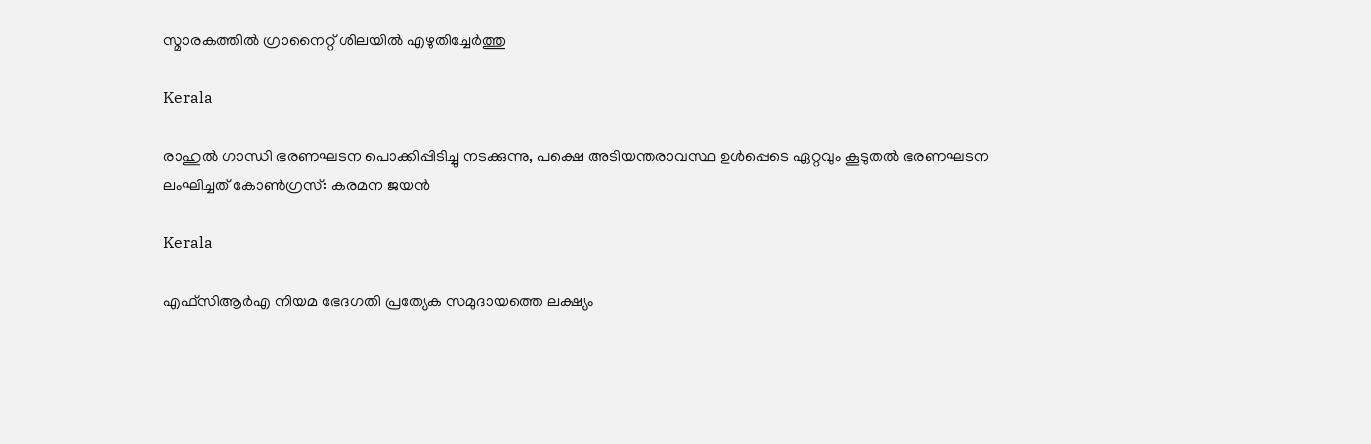സ്മാരകത്തില്‍ ഗ്രാനൈറ്റ് ശിലയില്‍ എഴുതിച്ചേര്‍ത്തു

Kerala

രാഹുല്‍ ഗാന്ധി ഭരണഘടന പൊക്കിപ്പിടിച്ചു നടക്കുന്നു, പക്ഷെ അടിയന്തരാവസ്ഥ ഉള്‍പ്പെടെ ഏറ്റവും കൂടുതല്‍ ഭരണഘടന ലംഘിച്ചത് കോണ്‍ഗ്രസ്: കരമന ജയന്‍

Kerala

എഫ്‌സി‌ആർ‌എ നിയമ ഭേദഗതി പ്രത്യേക സമുദായത്തെ ലക്ഷ്യം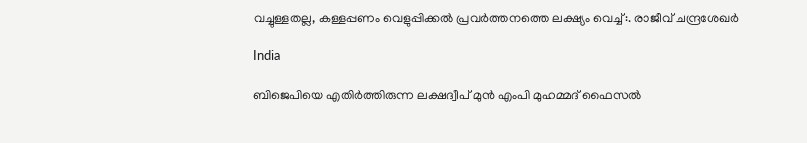വച്ചുള്ളതല്ല, കള്ളപ്പണം വെളുപ്പിക്കല്‍ പ്രവര്‍ത്തനത്തെ ലക്ഷ്യം വെച്ച്:. രാജീവ് ചന്ദ്രശേഖര്‍

India

ബിജെപിയെ എതിര്‍ത്തിരുന്ന ലക്ഷദ്വീപ് മുൻ എംപി മുഹമ്മദ് ഫൈസൽ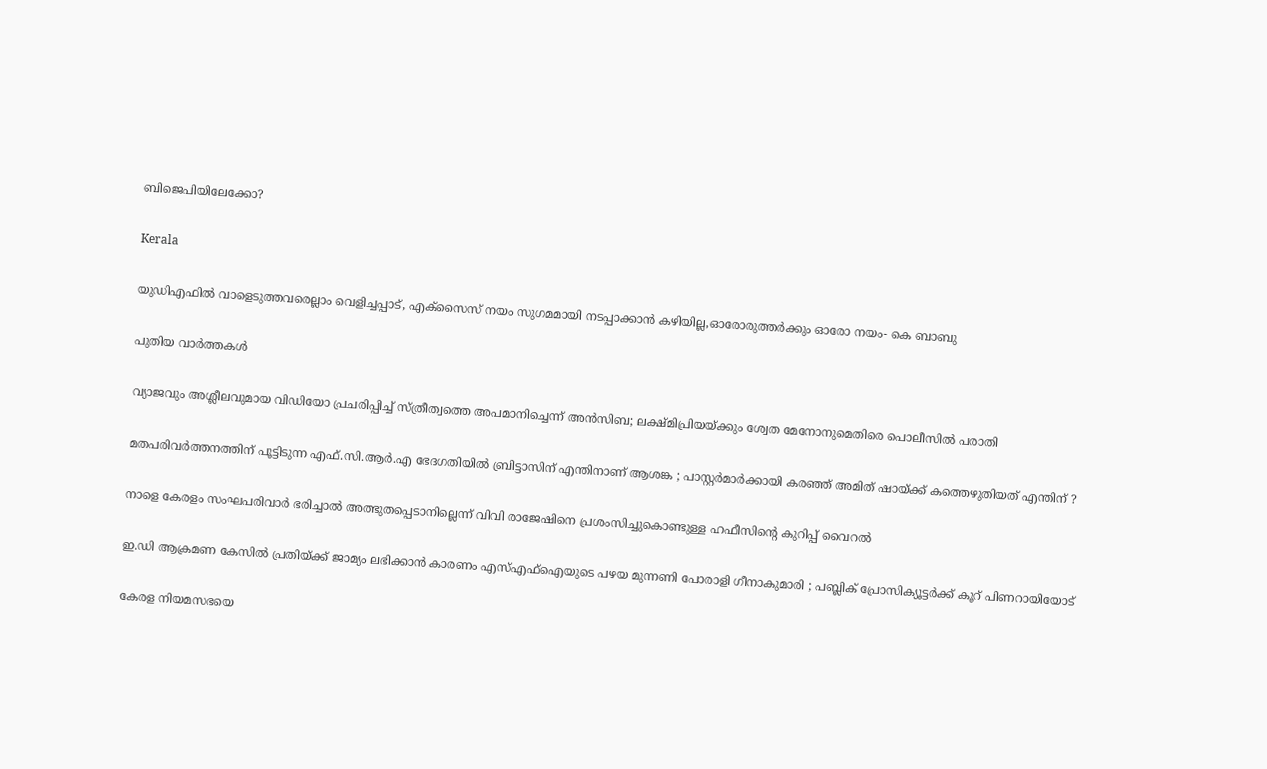ബിജെപിയിലേക്കോ?

Kerala

യുഡിഎഫില്‍ വാളെടുത്തവരെല്ലാം വെളിച്ചപ്പാട്, എക്‌സൈസ് നയം സുഗമമായി നടപ്പാക്കാന്‍ കഴിയില്ല,ഓരോരുത്തര്‍ക്കും ഓരോ നയം- കെ ബാബു

പുതിയ വാര്‍ത്തകള്‍

വ്യാജവും അശ്ലീലവുമായ വിഡിയോ പ്രചരിപ്പിച്ച് സ്ത്രീത്വത്തെ അപമാനിച്ചെന്ന് അന്‍സിബ; ലക്ഷ്മിപ്രിയയ്‌ക്കും ശ്വേത മേനോനുമെതിരെ പൊലീസില്‍ പരാതി

മതപരിവർത്തനത്തിന് പൂട്ടിടുന്ന എഫ്.സി.ആർ.എ ഭേദഗതിയിൽ ബ്രിട്ടാസിന് എന്തിനാണ് ആശങ്ക ; പാസ്റ്റർമാർക്കായി കരഞ്ഞ് അമിത് ഷായ്‌ക്ക് കത്തെഴുതിയത് എന്തിന് ?

നാളെ കേരളം സംഘപരിവാർ ഭരിച്ചാൽ അത്ഭുതപ്പെടാനില്ലെന്ന് വിവി രാജേഷിനെ പ്രശംസിച്ചുകൊണ്ടുള്ള ഹഫീസിന്റെ കുറിപ്പ് വൈറല്‍

ഇ.ഡി ആക്രമണ കേസിൽ പ്രതിയ്‌ക്ക് ജാമ്യം ലഭിക്കാൻ കാരണം എസ്എഫ്ഐയുടെ പഴയ മുന്നണി പോരാളി ഗീനാകുമാരി ; പബ്ലിക് പ്രോസിക്യൂട്ടർക്ക് കൂറ് പിണറായിയോട്

കേരള നിയമസഭയെ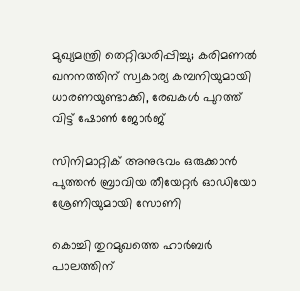മുഖ്യമന്ത്രി തെറ്റിദ്ധരിപ്പിച്ചു; കരിമണൽ ഖനനത്തിന് സ്വകാര്യ കമ്പനിയുമായി ധാരണയുണ്ടാക്കി, രേഖകൾ പുറത്ത് വിട്ട് ഷോൺ ജോർജ്

സിനിമാറ്റിക് അനുഭവം ഒരുക്കാൻ പുത്തൻ ബ്രാവിയ തീയേറ്റർ ഓഡിയോ ശ്രേണിയുമായി സോണി

കൊച്ചി തുറമുഖത്തെ ഹാര്‍ബര്‍ പാലത്തിന്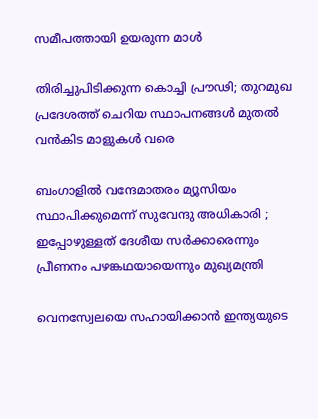സമീപത്തായി ഉയരുന്ന മാള്‍

തിരിച്ചുപിടിക്കുന്ന കൊച്ചി പ്രൗഢി; തുറമുഖ പ്രദേശത്ത് ചെറിയ സ്ഥാപനങ്ങള്‍ മുതല്‍ വന്‍കിട മാളുകള്‍ വരെ

ബംഗാളിൽ വന്ദേമാതരം മ്യൂസിയം സ്ഥാപിക്കുമെന്ന് സുവേന്ദു അധികാരി ; ഇപ്പോഴുള്ളത് ദേശീയ സർക്കാരെന്നും പ്രീണനം പഴങ്കഥയായെന്നും മുഖ്യമന്ത്രി

വെനസ്വേലയെ സഹായിക്കാൻ ഇന്ത്യയുടെ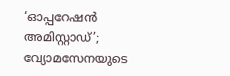‘ഓപ്പറേഷൻ അമിസ്റ്റാഡ്’; വ്യോമസേനയുടെ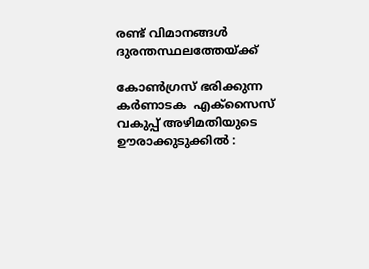രണ്ട് വിമാനങ്ങൾ ദുരന്തസ്ഥലത്തേയ്‌ക്ക്

കോൺഗ്രസ് ഭരിക്കുന്ന കർണാടക  എക്സൈസ് വകുപ്പ് അഴിമതിയുടെ ഊരാക്കുടുക്കിൽ :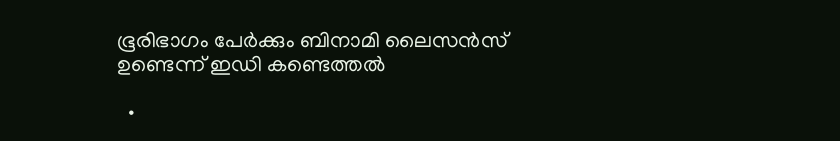ഭൂരിഭാഗം പേര്‍ക്കും ബിനാമി ലൈസന്‍സ് ഉണ്ടെന്ന് ഇഡി കണ്ടെത്തൽ

  •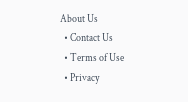About Us
  • Contact Us
  • Terms of Use
  • Privacy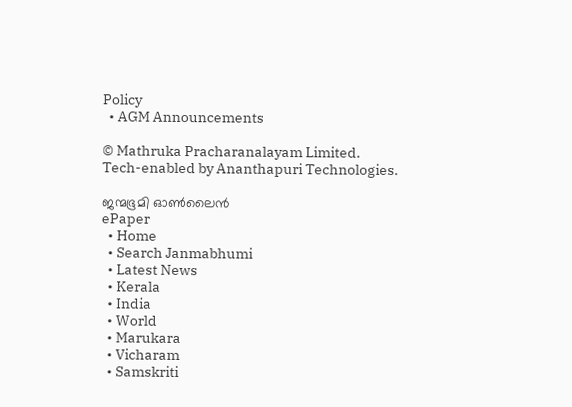Policy
  • AGM Announcements

© Mathruka Pracharanalayam Limited.
Tech-enabled by Ananthapuri Technologies.

ജന്മഭൂമി ഓണ്‍ലൈന്‍
ePaper
  • Home
  • Search Janmabhumi
  • Latest News
  • Kerala
  • India
  • World
  • Marukara
  • Vicharam
  • Samskriti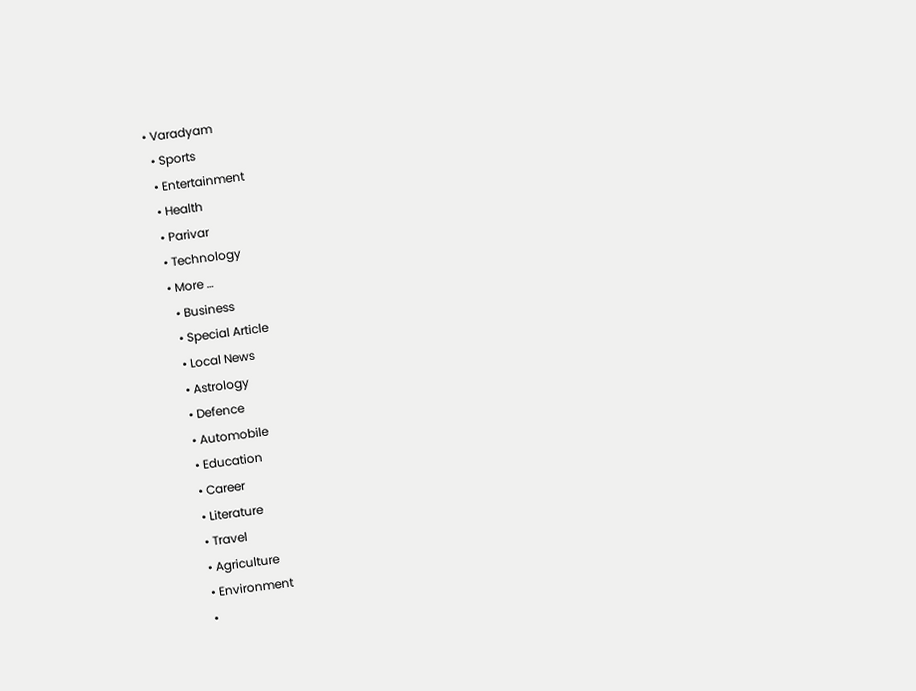• Varadyam
  • Sports
  • Entertainment
  • Health
  • Parivar
  • Technology
  • More …
    • Business
    • Special Article
    • Local News
    • Astrology
    • Defence
    • Automobile
    • Education
    • Career
    • Literature
    • Travel
    • Agriculture
    • Environment
    •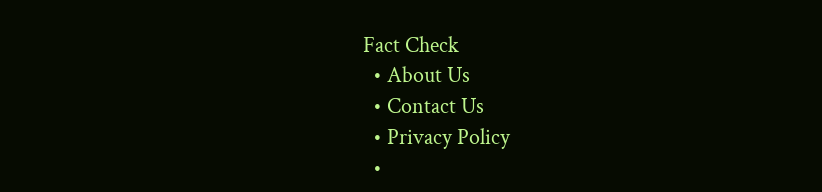Fact Check
  • About Us
  • Contact Us
  • Privacy Policy
  •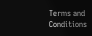Terms and Conditions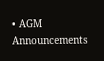• AGM Announcements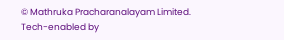© Mathruka Pracharanalayam Limited.
Tech-enabled by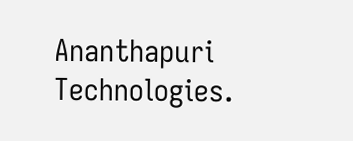Ananthapuri Technologies.